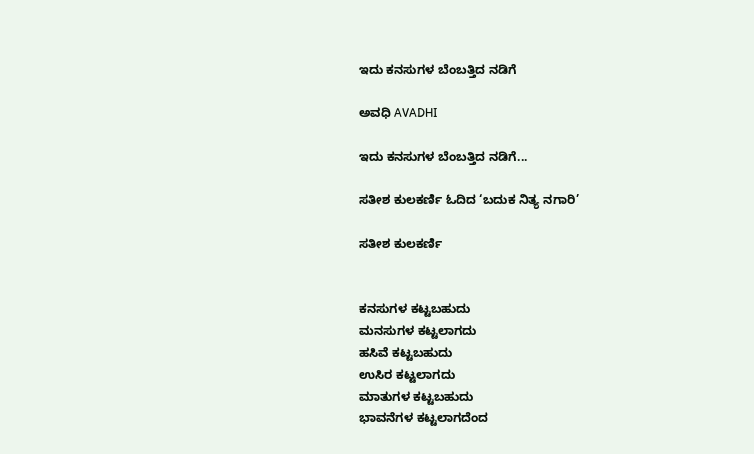ಇದು ಕನಸುಗಳ ಬೆಂಬತ್ತಿದ ನಡಿಗೆ‍

ಅವಧಿ AVADHI

ಇದು ಕನಸುಗಳ ಬೆಂಬತ್ತಿದ ನಡಿಗೆ...

ಸತೀಶ ಕುಲಕರ್ಣಿ ಓದಿದ ‘ಬದುಕ ನಿತ್ಯ ನಗಾರಿ’

ಸತೀಶ ಕುಲಕರ್ಣಿ


ಕನಸುಗಳ ಕಟ್ಟಬಹುದು
ಮನಸುಗಳ ಕಟ್ಟಲಾಗದು
ಹಸಿವೆ ಕಟ್ಟಬಹುದು
ಉಸಿರ ಕಟ್ಟಲಾಗದು
ಮಾತುಗಳ ಕಟ್ಟಬಹುದು
ಭಾವನೆಗಳ ಕಟ್ಟಲಾಗದೆಂದ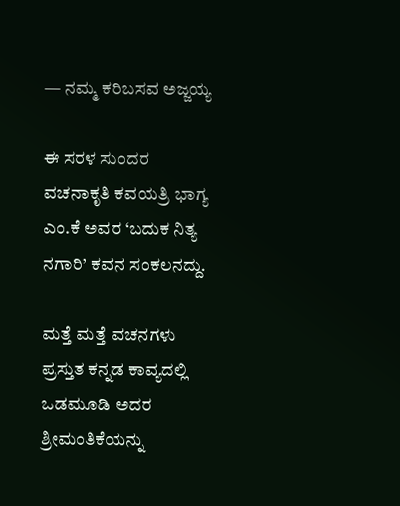— ನಮ್ಮ ಕರಿಬಸವ ಅಜ್ಜಯ್ಯ

ಈ ಸರಳ ಸುಂದರ ವಚನಾಕೃತಿ ಕವಯತ್ರಿ ಭಾಗ್ಯ ಎಂ.ಕೆ ಅವರ ‘ಬದುಕ ನಿತ್ಯ ನಗಾರಿ’ ಕವನ ಸಂಕಲನದ್ದು.

ಮತ್ತೆ ಮತ್ತೆ ವಚನಗಳು ಪ್ರಸ್ತುತ ಕನ್ನಡ ಕಾವ್ಯದಲ್ಲಿ ಒಡಮೂಡಿ ಅದರ ಶ್ರೀಮಂತಿಕೆಯನ್ನು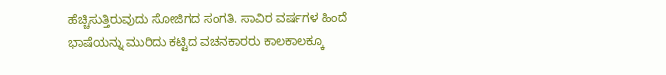ಹೆಚ್ಚಿಸುತ್ತಿರುವುದು ಸೋಜಿಗದ ಸಂಗತಿ. ಸಾವಿರ ವರ್ಷಗಳ ಹಿಂದೆ ಭಾಷೆಯನ್ನು ಮುರಿದು ಕಟ್ಟಿದ ವಚನಕಾರರು ಕಾಲಕಾಲಕ್ಕೂ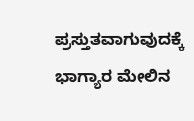ಪ್ರಸ್ತುತವಾಗುವುದಕ್ಕೆ ಭಾಗ್ಯಾರ ಮೇಲಿನ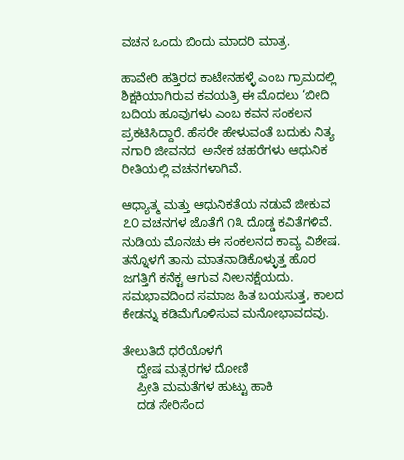ವಚನ ಒಂದು ಬಿಂದು ಮಾದರಿ ಮಾತ್ರ.

ಹಾವೇರಿ ಹತ್ತಿರದ ಕಾಟೇನಹಳ್ಳೆ ಎಂಬ ಗ್ರಾಮದಲ್ಲಿ ಶಿಕ್ಷಕಿಯಾಗಿರುವ ಕವಯತ್ರಿ ಈ ಮೊದಲು ‘ಬೀದಿ ಬದಿಯ ಹೂವುಗಳು ಎಂಬ ಕವನ ಸಂಕಲನ ಪ್ರಕಟಿಸಿದ್ದಾರೆ. ಹೆಸರೇ ಹೇಳುವಂತೆ ಬದುಕು ನಿತ್ಯ ನಗಾರಿ ಜೀವನದ  ಅನೇಕ ಚಹರೆಗಳು ಆಧುನಿಕ ರೀತಿಯಲ್ಲಿ ವಚನಗಳಾಗಿವೆ.

ಆಧ್ಯಾತ್ಮ ಮತ್ತು ಆಧುನಿಕತೆಯ ನಡುವೆ ಜೀಕುವ ೭೦ ವಚನಗಳ ಜೊತೆಗೆ ೧೩ ದೊಡ್ಡ ಕವಿತೆಗಳಿವೆ. ನುಡಿಯ ಮೊನಚು ಈ ಸಂಕಲನದ ಕಾವ್ಯ ವಿಶೇಷ. ತನ್ನೊಳಗೆ ತಾನು ಮಾತನಾಡಿಕೊಳ್ಳುತ್ತ ಹೊರ ಜಗತ್ತಿಗೆ ಕನೆಕ್ಟ ಆಗುವ ನೀಲನಕ್ಷೆಯದು. ಸಮಭಾವದಿಂದ ಸಮಾಜ ಹಿತ ಬಯಸುತ್ತ, ಕಾಲದ ಕೇಡನ್ನು ಕಡಿಮೆಗೊಳಿಸುವ ಮನೋಭಾವದವು.

ತೇಲುತಿದೆ ಧರೆಯೊಳಗೆ
    ದ್ವೇಷ ಮತ್ಸರಗಳ ದೋಣಿ
    ಪ್ರೀತಿ ಮಮತೆಗಳ ಹುಟ್ಟು ಹಾಕಿ
    ದಡ ಸೇರಿಸೆಂದ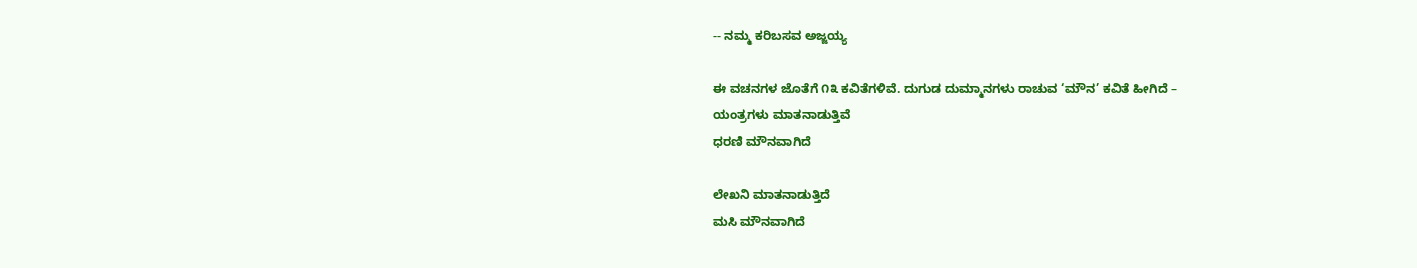-- ನಮ್ಮ ಕರಿಬಸವ ಅಜ್ಜಯ್ಯ

ಈ ವಚನಗಳ ಜೊತೆಗೆ ೧೩ ಕವಿತೆಗಳಿವೆ. ದುಗುಡ ದುಮ್ಮಾನಗಳು ರಾಚುವ ‘ಮೌನ’ ಕವಿತೆ ಹೀಗಿದೆ –
ಯಂತ್ರಗಳು ಮಾತನಾಡುತ್ತಿವೆ
ಧರಣಿ ಮೌನವಾಗಿದೆ

ಲೇಖನಿ ಮಾತನಾಡುತ್ತಿದೆ
ಮಸಿ ಮೌನವಾಗಿದೆ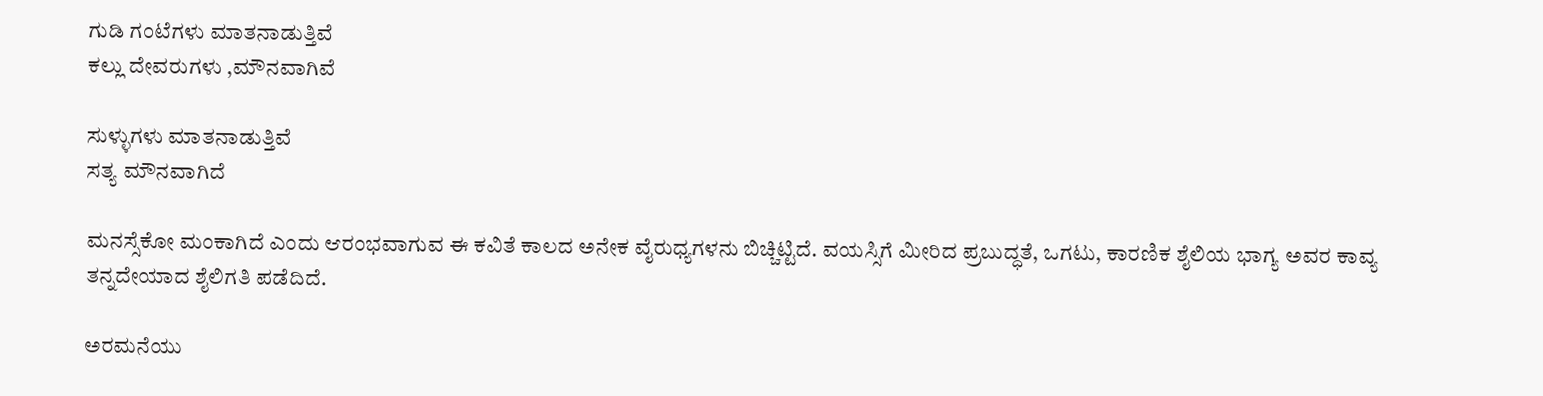ಗುಡಿ ಗಂಟೆಗಳು ಮಾತನಾಡುತ್ತಿವೆ
ಕಲ್ಲು ದೇವರುಗಳು ,ಮೌನವಾಗಿವೆ

ಸುಳ್ಳುಗಳು ಮಾತನಾಡುತ್ತಿವೆ
ಸತ್ಯ ಮೌನವಾಗಿದೆ

ಮನಸ್ಸೆಕೋ ಮಂಕಾಗಿದೆ ಎಂದು ಆರಂಭವಾಗುವ ಈ ಕವಿತೆ ಕಾಲದ ಅನೇಕ ವೈರುಧ್ಯಗಳನು ಬಿಚ್ಚಿಟ್ಟಿದೆ. ವಯಸ್ಸಿಗೆ ಮೀರಿದ ಪ್ರಬುದ್ಧತೆ, ಒಗಟು, ಕಾರಣಿಕ ಶೈಲಿಯ ಭಾಗ್ಯ ಅವರ ಕಾವ್ಯ ತನ್ನದೇಯಾದ ಶೈಲಿಗತಿ ಪಡೆದಿದೆ.

ಅರಮನೆಯು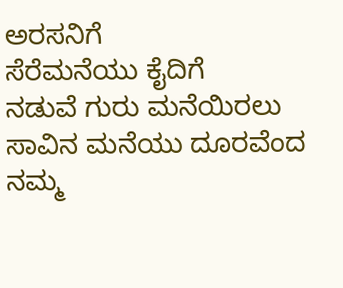ಅರಸನಿಗೆ
ಸೆರೆಮನೆಯು ಕೈದಿಗೆ
ನಡುವೆ ಗುರು ಮನೆಯಿರಲು
ಸಾವಿನ ಮನೆಯು ದೂರವೆಂದ
ನಮ್ಮ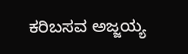ಕರಿಬಸವ ಅಜ್ಜಯ್ಯ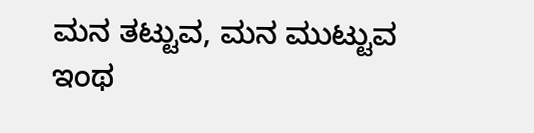ಮನ ತಟ್ಟುವ, ಮನ ಮುಟ್ಟುವ ಇಂಥ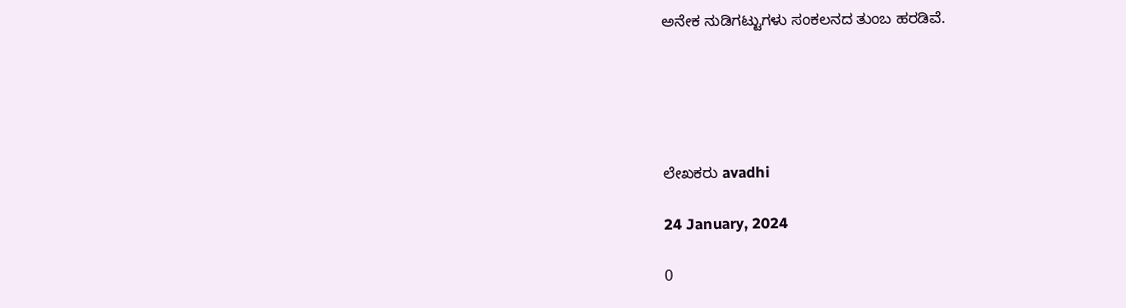ಅನೇಕ ನುಡಿಗಟ್ಟುಗಳು ಸಂಕಲನದ ತುಂಬ ಹರಡಿವೆ.





ಲೇಖಕರು avadhi

24 January, 2024

0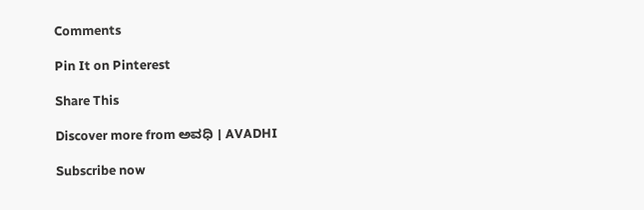Comments

Pin It on Pinterest

Share This

Discover more from ಅವಧಿ । AVADHI

Subscribe now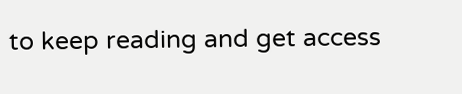to keep reading and get access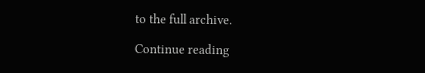to the full archive.

Continue reading